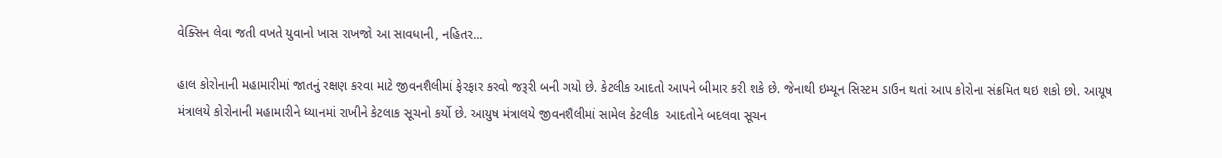વેક્સિન લેવા જતી વખતે યુવાનો ખાસ રાખજો આ સાવધાની, નહિતર...

હાલ કોરોનાની મહામારીમાં જાતનું રક્ષણ કરવા માટે જીવનશૈલીમાં ફેરફાર કરવો જરૂરી બની ગયો છે. કેટલીક આદતો આપને બીમાર કરી શકે છે. જેનાથી ઇમ્યૂન સિસ્ટમ ડાઉન થતાં આપ કોરોના સંક્રમિત થઇ શકો છો. આયૂષ મંત્રાલયે કોરોનાની મહામારીને ધ્યાનમાં રાખીને કેટલાક સૂચનો કર્યો છે. આયુષ મંત્રાલયે જીવનશૈલીમાં સામેલ કેટલીક  આદતોને બદલવા સૂચન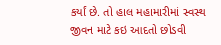કર્યાં છે. તો હાલ મહામારીમાં સ્વસ્થ જીવન માટે કઇ આદતો છોડવી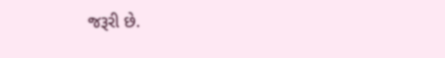જરૂરી છે.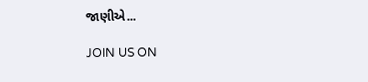જાણીએ...

JOIN US ON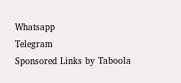Whatsapp
Telegram
Sponsored Links by Taboola